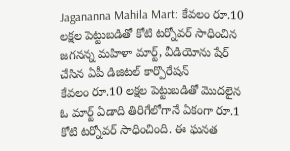Jagananna Mahila Mart: కేవలం రూ.10 లక్షల పెట్టుబడితో కోటి టర్నోవర్ సాధించిన జగనన్న మహిళా మార్ట్, వీడియోను షేర్ చేసిన ఏపీ డిజిటల్ కార్పొరేషన్
కేవలం రూ.10 లక్షల పెట్టుబడితో మొదలైన ఓ మార్ట్ ఏడాది తిరిగేలోగానే ఏకంగా రూ.1 కోటి టర్నోవర్ సాధించింది. ఈ ఘనత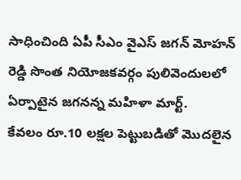సాధించింది ఏపీ సీఎం వైఎస్ జగన్ మోహన్ రెడ్డి సొంత నియోజకవర్గం పులివెందులలో ఏర్పాటైన జగనన్న మహిళా మార్ట్.
కేవలం రూ.10 లక్షల పెట్టుబడితో మొదలైన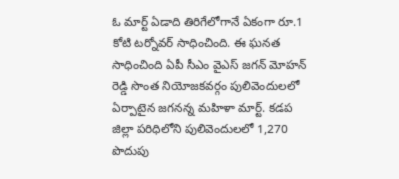ఓ మార్ట్ ఏడాది తిరిగేలోగానే ఏకంగా రూ.1 కోటి టర్నోవర్ సాధించింది. ఈ ఘనత సాధించింది ఏపీ సీఎం వైఎస్ జగన్ మోహన్ రెడ్డి సొంత నియోజకవర్గం పులివెందులలో ఏర్పాటైన జగనన్న మహిళా మార్ట్. కడప జిల్లా పరిధిలోని పులివెందులలో 1,270 పొదుపు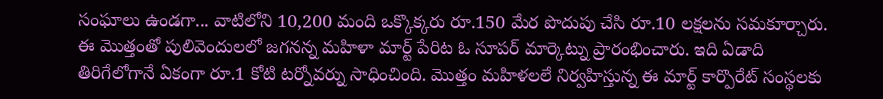సంఘాలు ఉండగా... వాటిలోని 10,200 మంది ఒక్కొక్కరు రూ.150 మేర పొదుపు చేసి రూ.10 లక్షలను సమకూర్చారు. ఈ మొత్తంతో పులివెందులలో జగనన్న మహిళా మార్ట్ పేరిట ఓ సూపర్ మార్కెట్ను ప్రారంభించారు. ఇది ఏడాది తిరిగేలోగానే ఏకంగా రూ.1 కోటి టర్నోవర్ను సాధించింది. మొత్తం మహిళలలే నిర్వహిస్తున్న ఈ మార్ట్ కార్పొరేట్ సంస్థలకు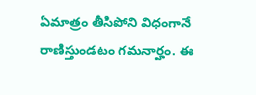ఏమాత్రం తీసిపోని విధంగానే రాణిస్తుండటం గమనార్హం. ఈ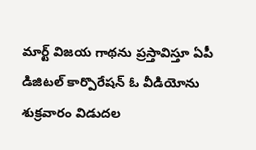మార్ట్ విజయ గాథను ప్రస్తావిస్తూ ఏపీ డిజిటల్ కార్పొరేషన్ ఓ వీడియోను శుక్రవారం విడుదల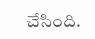చేసింది.